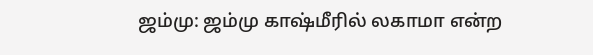ஜம்மு: ஜம்மு காஷ்மீரில் லகாமா என்ற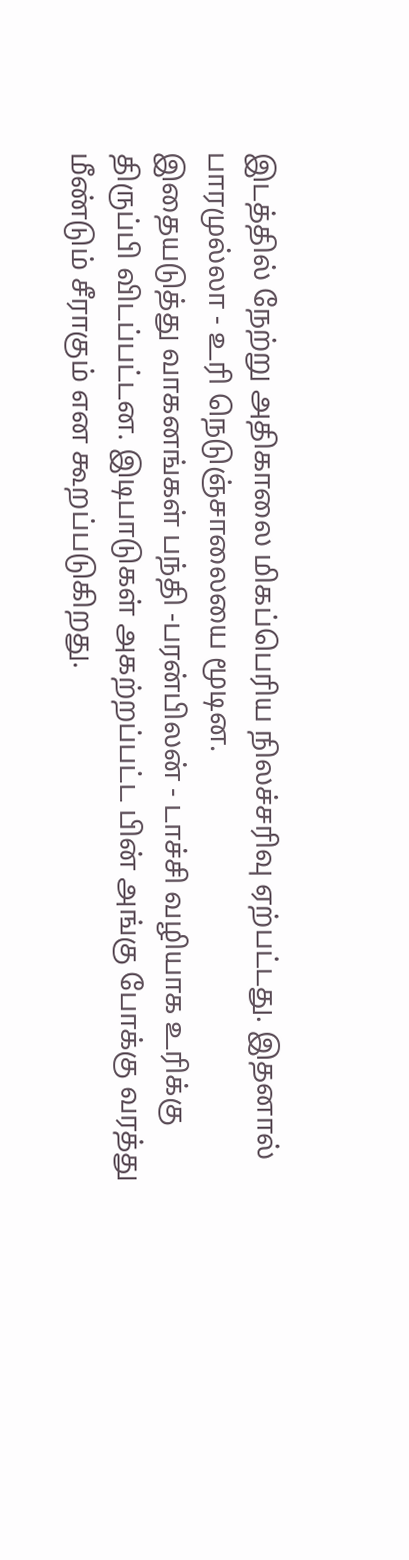இடத்தில் நேற்று அதிகாலை மிகப்பெரிய நிலச்சரிவு ஏற்பட்டது. இதனால் பாரமுல்லா - உரி நெடுஞ்சாலையை மூடின.
இதையடுத்து வாகனங்கள் பந்தி -பரன்பிலன் - டாச்சி வழியாக உரிக்கு திருப்பி விடப்பட்டன. இடிபாடுகள் அகற்றப்பட்ட பின் அங்கு போக்கு வரத்து மீண்டும் சீராகும் என கூறப்படுகிறது.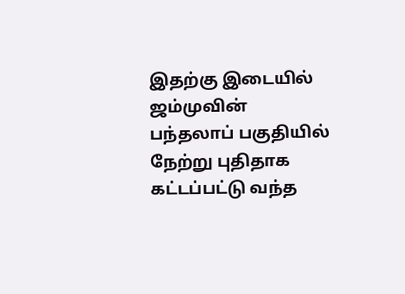இதற்கு இடையில் ஜம்முவின் பந்தலாப் பகுதியில் நேற்று புதிதாக கட்டப்பட்டு வந்த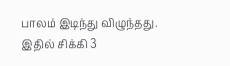பாலம் இடிந்து விழுந்தது. இதில் சிக்கி 3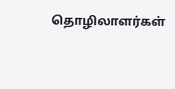தொழிலாளர்கள்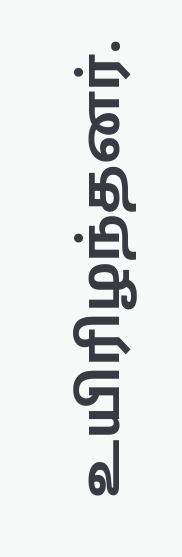உயிரிழந்தனர்.